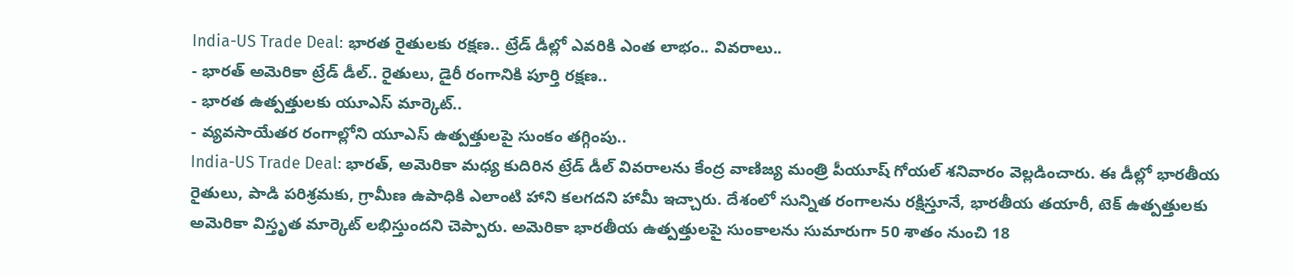India-US Trade Deal: భారత రైతులకు రక్షణ.. ట్రేడ్ డీల్లో ఎవరికి ఎంత లాభం.. వివరాలు..
- భారత్ అమెరికా ట్రేడ్ డీల్.. రైతులు, డైరీ రంగానికి పూర్తి రక్షణ..
- భారత ఉత్పత్తులకు యూఎస్ మార్కెట్..
- వ్యవసాయేతర రంగాల్లోని యూఎస్ ఉత్పత్తులపై సుంకం తగ్గింపు..
India-US Trade Deal: భారత్, అమెరికా మధ్య కుదిరిన ట్రేడ్ డీల్ వివరాలను కేంద్ర వాణిజ్య మంత్రి పీయూష్ గోయల్ శనివారం వెల్లడించారు. ఈ డీల్లో భారతీయ రైతులు, పాడి పరిశ్రమకు, గ్రామీణ ఉపాధికి ఎలాంటి హాని కలగదని హామీ ఇచ్చారు. దేశంలో సున్నిత రంగాలను రక్షిస్తూనే, భారతీయ తయారీ, టెక్ ఉత్పత్తులకు అమెరికా విస్తృత మార్కెట్ లభిస్తుందని చెప్పారు. అమెరికా భారతీయ ఉత్పత్తులపై సుంకాలను సుమారుగా 50 శాతం నుంచి 18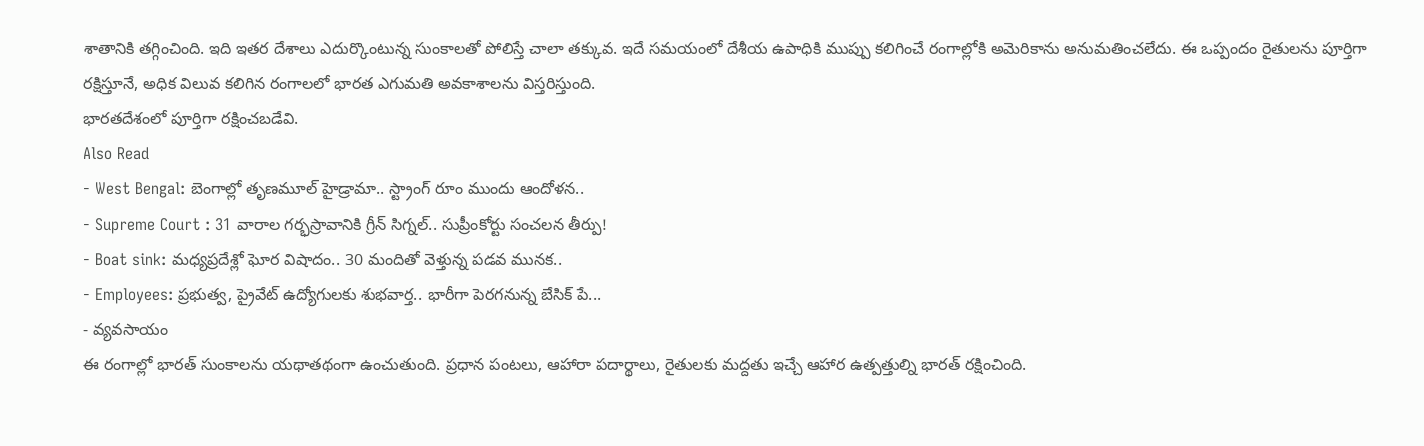శాతానికి తగ్గించింది. ఇది ఇతర దేశాలు ఎదుర్కొంటున్న సుంకాలతో పోలిస్తే చాలా తక్కువ. ఇదే సమయంలో దేశీయ ఉపాధికి ముప్పు కలిగించే రంగాల్లోకి అమెరికాను అనుమతించలేదు. ఈ ఒప్పందం రైతులను పూర్తిగా రక్షిస్తూనే, అధిక విలువ కలిగిన రంగాలలో భారత ఎగుమతి అవకాశాలను విస్తరిస్తుంది.
భారతదేశంలో పూర్తిగా రక్షించబడేవి.
Also Read
- West Bengal: బెంగాల్లో తృణమూల్ హైడ్రామా.. స్ట్రాంగ్ రూం ముందు ఆందోళన..
- Supreme Court : 31 వారాల గర్భస్రావానికి గ్రీన్ సిగ్నల్.. సుప్రీంకోర్టు సంచలన తీర్పు!
- Boat sink: మధ్యప్రదేశ్లో ఘోర విషాదం.. 30 మందితో వెళ్తున్న పడవ మునక..
- Employees: ప్రభుత్వ, ప్రైవేట్ ఉద్యోగులకు శుభవార్త.. భారీగా పెరగనున్న బేసిక్ పే...
- వ్యవసాయం
ఈ రంగాల్లో భారత్ సుంకాలను యథాతథంగా ఉంచుతుంది. ప్రధాన పంటలు, ఆహారా పదార్థాలు, రైతులకు మద్దతు ఇచ్చే ఆహార ఉత్పత్తుల్ని భారత్ రక్షించింది.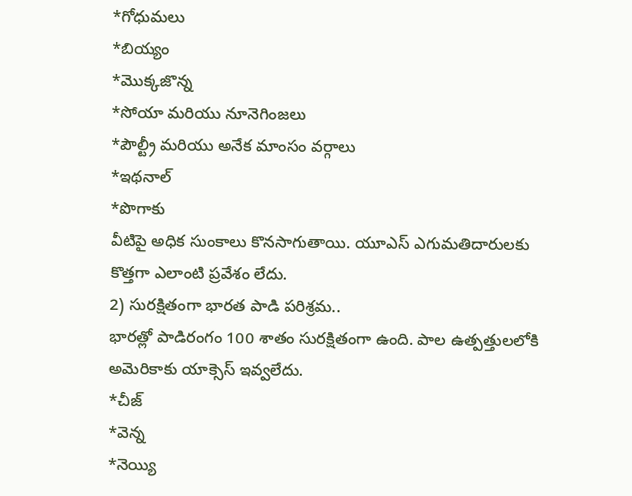*గోధుమలు
*బియ్యం
*మొక్కజొన్న
*సోయా మరియు నూనెగింజలు
*పౌల్ట్రీ మరియు అనేక మాంసం వర్గాలు
*ఇథనాల్
*పొగాకు
వీటిపై అధిక సుంకాలు కొనసాగుతాయి. యూఎస్ ఎగుమతిదారులకు కొత్తగా ఎలాంటి ప్రవేశం లేదు.
2) సురక్షితంగా భారత పాడి పరిశ్రమ..
భారత్లో పాడిరంగం 100 శాతం సురక్షితంగా ఉంది. పాల ఉత్పత్తులలోకి అమెరికాకు యాక్సెస్ ఇవ్వలేదు.
*చీజ్
*వెన్న
*నెయ్యి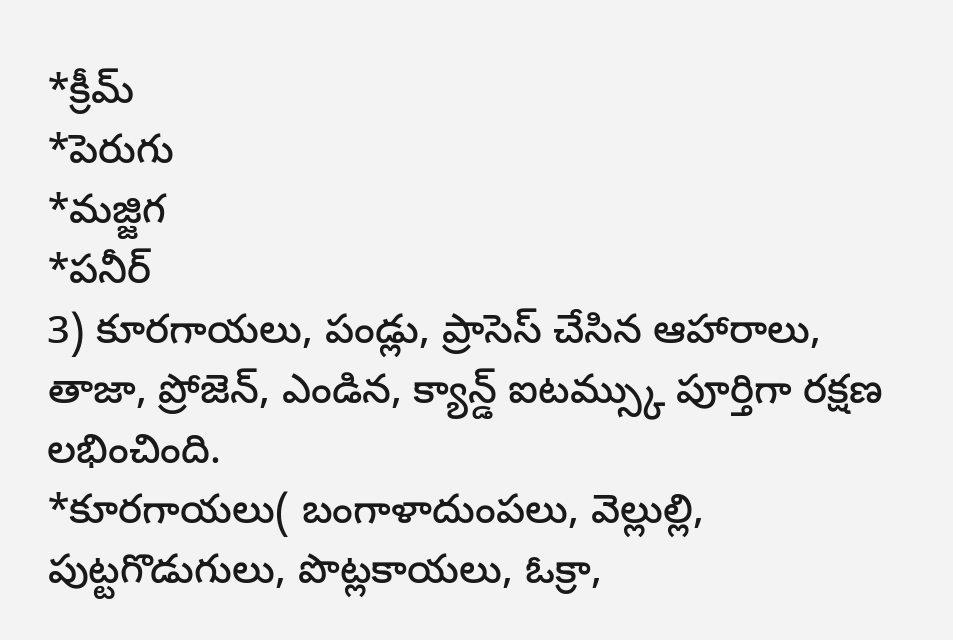*క్రీమ్
*పెరుగు
*మజ్జిగ
*పనీర్
3) కూరగాయలు, పండ్లు, ప్రాసెస్ చేసిన ఆహారాలు, తాజా, ప్రోజెన్, ఎండిన, క్యాన్డ్ ఐటమ్స్కు పూర్తిగా రక్షణ లభించింది.
*కూరగాయలు( బంగాళాదుంపలు, వెల్లుల్లి, పుట్టగొడుగులు, పొట్లకాయలు, ఓక్రా,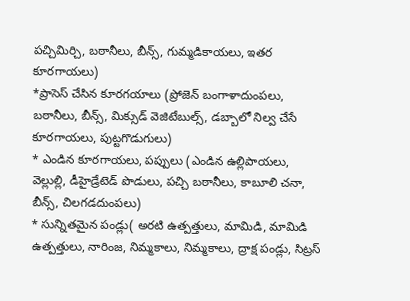పచ్చిమిర్చి, బఠానీలు, బీన్స్, గుమ్మడికాయలు, ఇతర కూరగాయలు)
*ప్రాసెస్ చేసిన కూరగయాలు (ప్రోజెన్ బంగాళాదుంపలు, బఠానీలు, బీన్స్, మిక్సుడ్ వెజిటేబుల్స్, డబ్బాలో నిల్వ చేసే కూరగాయలు, పుట్టగొడుగులు)
* ఎండిన కూరగాయలు, పప్పులు (ఎండిన ఉల్లిపాయలు, వెల్లుల్లి, డీహైడ్రేటెడ్ పొడులు, పచ్చి బఠానీలు, కాబూలి చనా, బీన్స్, చిలగడదుంపలు)
* సున్నితమైన పండ్లు( అరటి ఉత్పత్తులు, మామిడి, మామిడి ఉత్పత్తులు, నారింజ, నిమ్మకాలు, నిమ్మకాలు, ద్రాక్ష పండ్లు, సిట్రస్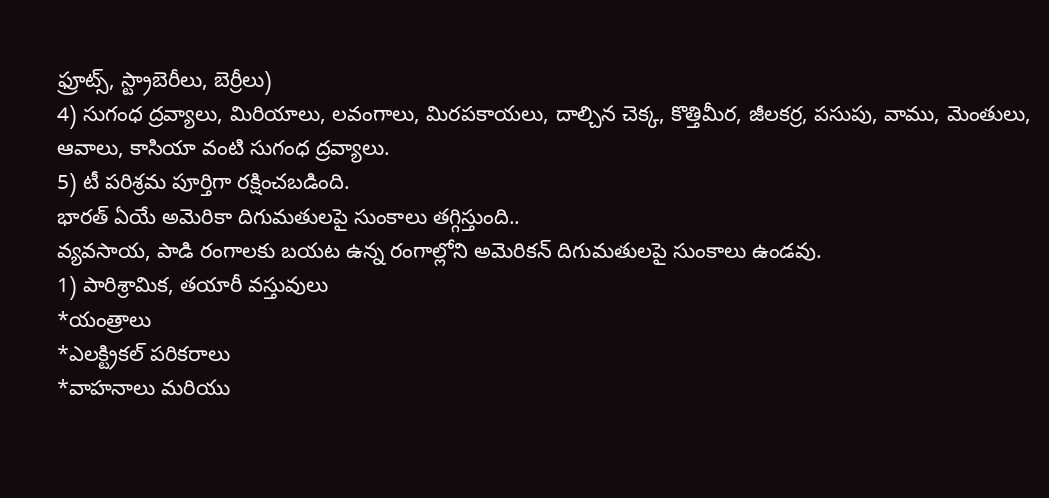ఫ్రూట్స్, స్ట్రాబెరీలు, బెర్రీలు)
4) సుగంధ ద్రవ్యాలు, మిరియాలు, లవంగాలు, మిరపకాయలు, దాల్చిన చెక్క, కొత్తిమీర, జీలకర్ర, పసుపు, వాము, మెంతులు, ఆవాలు, కాసియా వంటి సుగంధ ద్రవ్యాలు.
5) టీ పరిశ్రమ పూర్తిగా రక్షించబడింది.
భారత్ ఏయే అమెరికా దిగుమతులపై సుంకాలు తగ్గిస్తుంది..
వ్యవసాయ, పాడి రంగాలకు బయట ఉన్న రంగాల్లోని అమెరికన్ దిగుమతులపై సుంకాలు ఉండవు.
1) పారిశ్రామిక, తయారీ వస్తువులు
*యంత్రాలు
*ఎలక్ట్రికల్ పరికరాలు
*వాహనాలు మరియు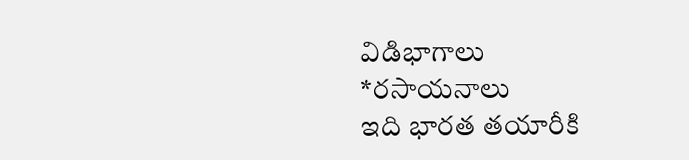విడిభాగాలు
*రసాయనాలు
ఇది భారత తయారీకి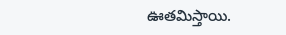ఊతమిస్తాయి.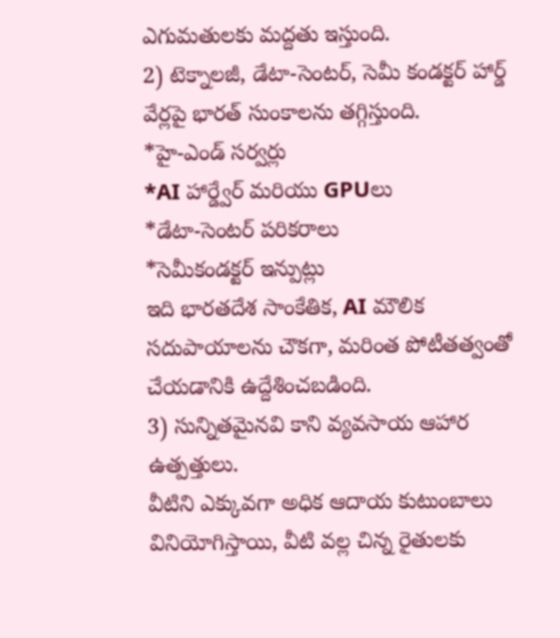ఎగుమతులకు మద్దతు ఇస్తుంది.
2) టెక్నాలజీ, డేటా-సెంటర్, సెమీ కండక్టర్ హార్డ్ వేర్లపై భారత్ సుంకాలను తగ్గిస్తుంది.
*హై-ఎండ్ సర్వర్లు
*AI హార్డ్వేర్ మరియు GPUలు
*డేటా-సెంటర్ పరికరాలు
*సెమీకండక్టర్ ఇన్పుట్లు
ఇది భారతదేశ సాంకేతిక, AI మౌలిక సదుపాయాలను చౌకగా, మరింత పోటీతత్వంతో చేయడానికి ఉద్దేశించబడింది.
3) సున్నితమైనవి కాని వ్యవసాయ ఆహార ఉత్పత్తులు.
వీటిని ఎక్కువగా అధిక ఆదాయ కుటుంబాలు వినియోగిస్తాయి, వీటి వల్ల చిన్న రైతులకు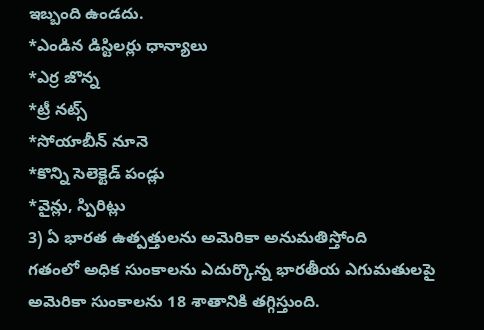ఇబ్బంది ఉండదు.
*ఎండిన డిస్టిలర్లు ధాన్యాలు
*ఎర్ర జొన్న
*ట్రీ నట్స్
*సోయాబీన్ నూనె
*కొన్ని సెలెక్టెడ్ పండ్లు
*వైన్లు, స్పిరిట్లు
3) ఏ భారత ఉత్పత్తులను అమెరికా అనుమతిస్తోంది
గతంలో అధిక సుంకాలను ఎదుర్కొన్న భారతీయ ఎగుమతులపై అమెరికా సుంకాలను 18 శాతానికి తగ్గిస్తుంది.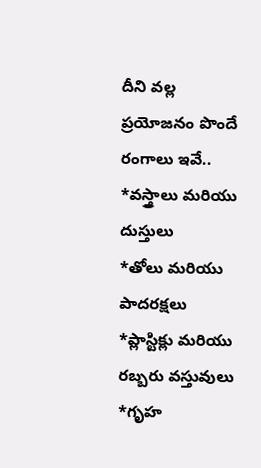దీని వల్ల ప్రయోజనం పొందే రంగాలు ఇవే..
*వస్త్రాలు మరియు దుస్తులు
*తోలు మరియు పాదరక్షలు
*ప్లాస్టిక్లు మరియు రబ్బరు వస్తువులు
*గృహ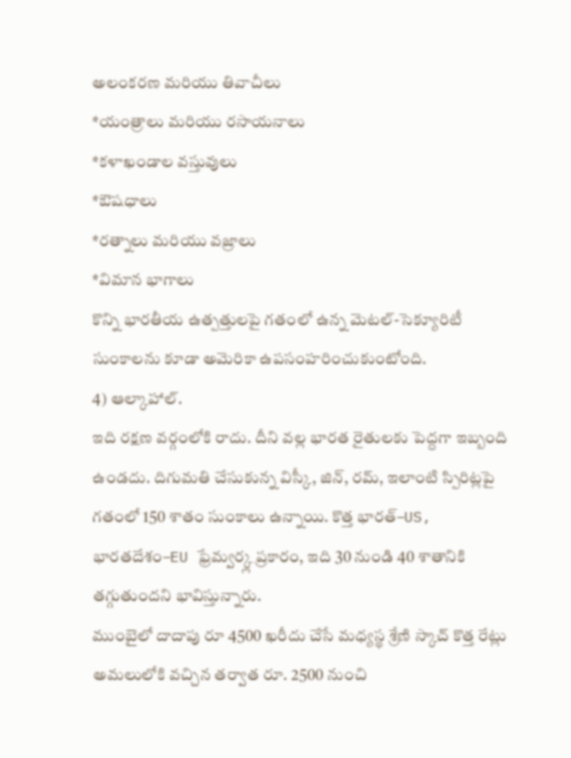అలంకరణ మరియు తివాచీలు
*యంత్రాలు మరియు రసాయనాలు
*కళాఖండాల వస్తువులు
*ఔషధాలు
*రత్నాలు మరియు వజ్రాలు
*విమాన భాగాలు
కొన్ని భారతీయ ఉత్పత్తులపై గతంలో ఉన్న మెటల్-సెక్యూరిటీ సుంకాలను కూడా అమెరికా ఉపసంహరించుకుంటోంది.
4) ఆల్కాహాల్.
ఇది రక్షణ వర్గంలోకి రాదు. దీని వల్ల భారత రైతులకు పెద్దగా ఇబ్బంది ఉండదు. దిగుమతి చేసుకున్న విస్కీ, జిన్, రమ్, ఇలాంటి స్పిరిట్లపై గతంలో 150 శాతం సుంకాలు ఉన్నాయి. కొత్త భారత్–US, భారతదేశం–EU ఫ్రేమ్వర్క్ల ప్రకారం, ఇది 30 నుండి 40 శాతానికి తగ్గుతుందని భావిస్తున్నారు.
ముంబైలో దాదాపు రూ 4500 ఖరీదు చేసే మధ్యస్థ శ్రేణి స్కాచ్ కొత్త రేట్లు అమలులోకి వచ్చిన తర్వాత రూ. 2500 నుంచి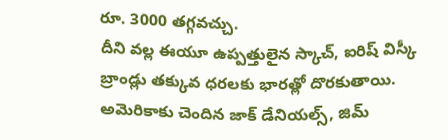రూ. 3000 తగ్గవచ్చు.
దీని వల్ల ఈయూ ఉప్పత్తులైన స్కాచ్, ఐరిష్ విస్కీ బ్రాండ్లు తక్కువ ధరలకు భారత్లో దొరకుతాయి.
అమెరికాకు చెందిన జాక్ డేనియల్స్, జిమ్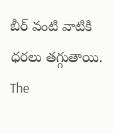బీర్ వంటి వాటికి ధరలు తగ్గుతాయి.
The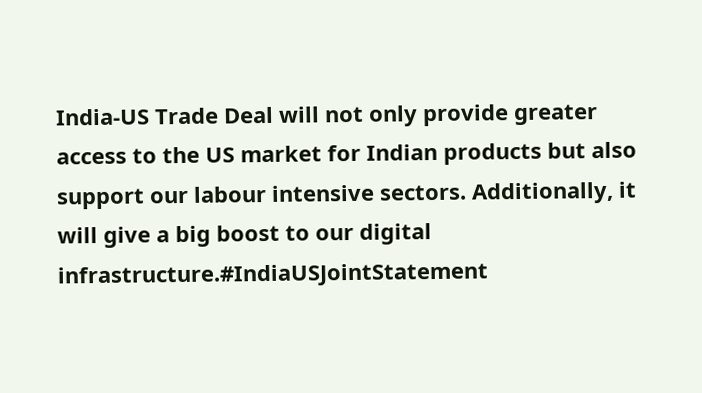India-US Trade Deal will not only provide greater access to the US market for Indian products but also support our labour intensive sectors. Additionally, it will give a big boost to our digital infrastructure.#IndiaUSJointStatement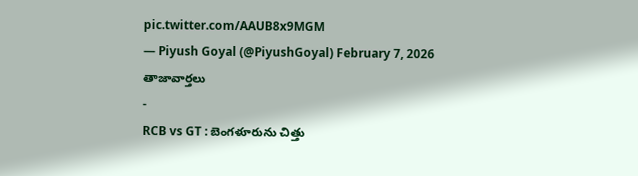pic.twitter.com/AAUB8x9MGM
— Piyush Goyal (@PiyushGoyal) February 7, 2026
తాజావార్తలు
-
RCB vs GT : బెంగళూరును చిత్తు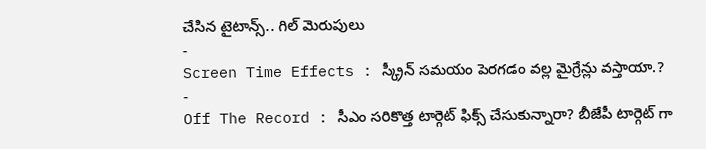చేసిన టైటాన్స్.. గిల్ మెరుపులు
-
Screen Time Effects : స్క్రీన్ సమయం పెరగడం వల్ల మైగ్రేన్లు వస్తాయా.?
-
Off The Record : సీఎం సరికొత్త టార్గెట్ ఫిక్స్ చేసుకున్నారా? బీజేపీ టార్గెట్ గా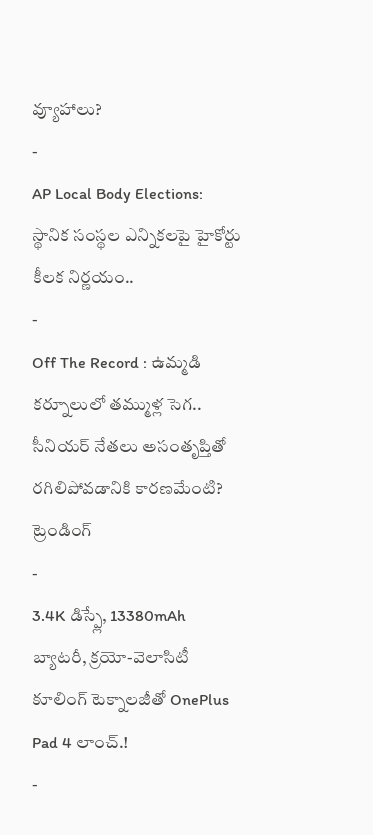వ్యూహాలు?
-
AP Local Body Elections: స్థానిక సంస్థల ఎన్నికలపై హైకోర్టు కీలక నిర్ణయం..
-
Off The Record : ఉమ్మడి కర్నూలులో తమ్ముళ్ల సెగ.. సీనియర్ నేతలు అసంతృప్తితో రగిలిపోవడానికి కారణమేంటి?
ట్రెండింగ్
-
3.4K డిస్ప్లే, 13380mAh బ్యాటరీ, క్రయో-వెలాసిటీ కూలింగ్ టెక్నాలజీతో OnePlus Pad 4 లాంచ్.!
-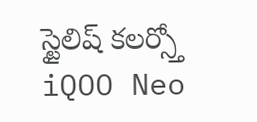స్టైలిష్ కలర్స్తో iQOO Neo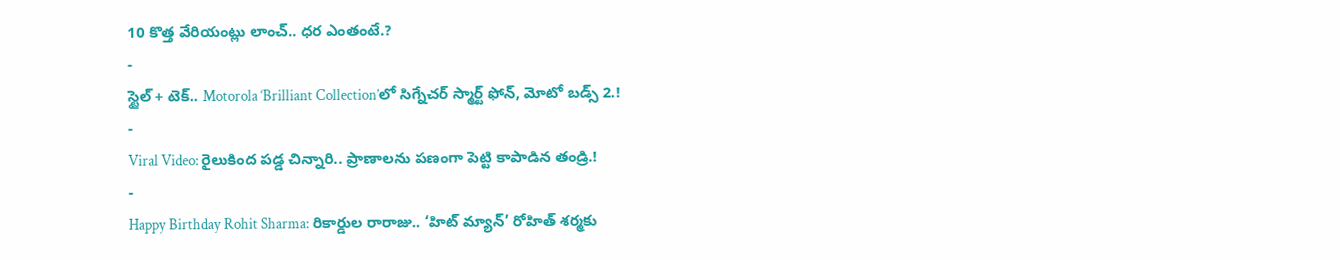10 కొత్త వేరియంట్లు లాంచ్.. ధర ఎంతంటే.?
-
స్టైల్ + టెక్.. Motorola ‘Brilliant Collection’లో సిగ్నేచర్ స్మార్ట్ ఫోన్, మోటో బడ్స్ 2.!
-
Viral Video: రైలుకింద పడ్డ చిన్నారి.. ప్రాణాలను పణంగా పెట్టి కాపాడిన తండ్రి.!
-
Happy Birthday Rohit Sharma: రికార్డుల రారాజు.. ‘హిట్ మ్యాన్’ రోహిత్ శర్మకు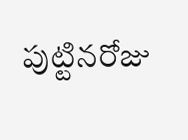పుట్టినరోజు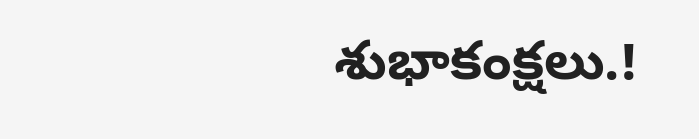శుభాకంక్షలు.!